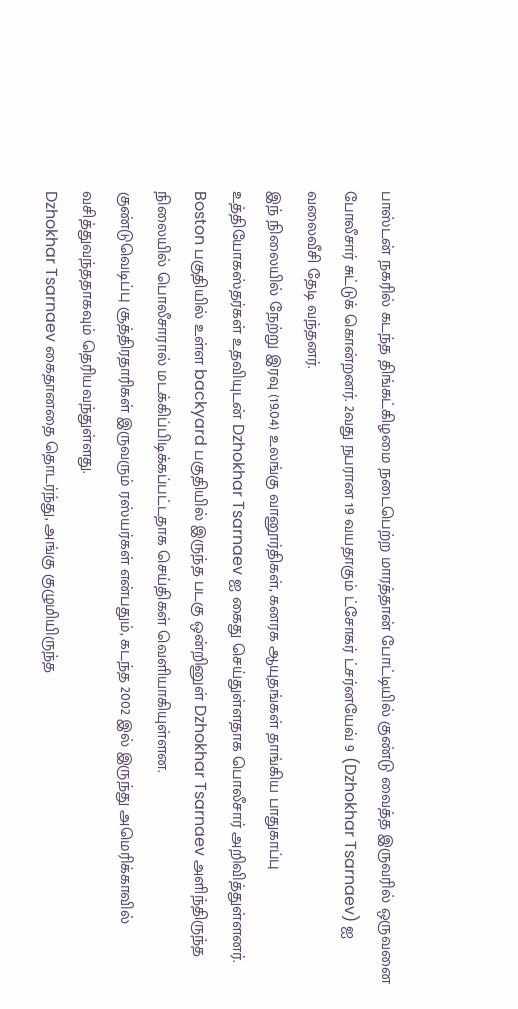பாஸ்டன் நகரில் கடந்த திங்கட்கிழமை நடைபெற்ற மாரத்தான் போட்டியில் குண்டு வைத்த இருவரில் ஒருவனை போலீசார் சுட்டுக் கொன்றனர். 2வது நபரான 19 வயதாகும் ட்சோகர் ட்சர்னயேவ் 9 (Dzhokhar Tsarnaev) ஐ வலைவீசி தேடி வந்தனர்.
இந் நிலையில் நேற்று இரவு (19.04) உலங்கு வானூர்திகள், கனரக ஆயுதங்கள் தாங்கிய பாதுகாப்பு உத்தியோகஸ்தர்கள் உதவியுடன் Dzhokhar Tsarnaev ஐ கைது செய்துள்ளதாக பொலீசார் அறிவித்துள்ளனர்.
Boston பகுதியில் உள்ள backyard பகுதியில் இருந்த படகு ஒன்றினுள் Dzhokhar Tsarnaev அளிந்திருந்த நிலையில் பொலீசாரால் மடக்கிப்பிடிக்கப்பட்டதாக செய்திகள் வெளியாகியுள்ளன.
குண்டுவெடிப்பு சூத்திரதாரிகள் இருவரும் ரஸ்யர்கள் என்பதும், கடந்த 2002 இல் இருந்து அமெரிக்காவில் வசித்துவந்ததாகவும் தெரியவந்துள்ளது.
Dzhokhar Tsarnaev கைதானதை தொடர்ந்து, அங்கு குழுமியிருந்த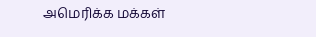அமெரிக்க மக்கள்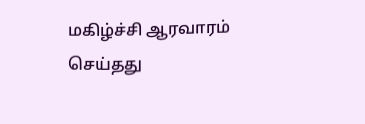மகிழ்ச்சி ஆரவாரம் செய்தது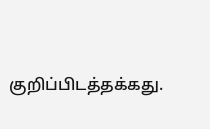குறிப்பிடத்தக்கது.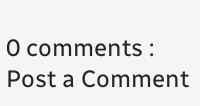0 comments :
Post a Comment